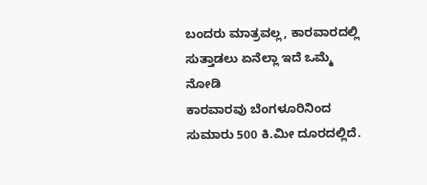ಬಂದರು ಮಾತ್ರವಲ್ಲ, ಕಾರವಾರದಲ್ಲಿ ಸುತ್ತಾಡಲು ಏನೆಲ್ಲಾ ಇದೆ ಒಮ್ಮೆ ನೋಡಿ
ಕಾರವಾರವು ಬೆಂಗಳೂರಿನಿಂದ ಸುಮಾರು 500 ಕಿ.ಮೀ ದೂರದಲ್ಲಿದೆ.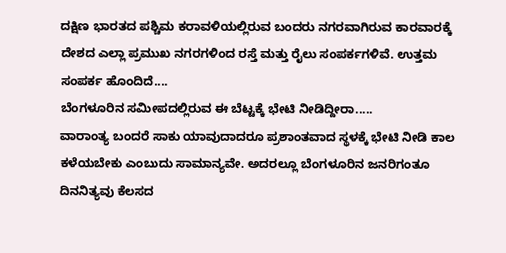ದಕ್ಷಿಣ ಭಾರತದ ಪಶ್ಚಿಮ ಕರಾವಳಿಯಲ್ಲಿರುವ ಬಂದರು ನಗರವಾಗಿರುವ ಕಾರವಾರಕ್ಕೆ ದೇಶದ ಎಲ್ಲಾ ಪ್ರಮುಖ ನಗರಗಳಿಂದ ರಸ್ತೆ ಮತ್ತು ರೈಲು ಸಂಪರ್ಕಗಳಿವೆ. ಉತ್ತಮ ಸಂಪರ್ಕ ಹೊಂದಿದೆ....
ಬೆಂಗಳೂರಿನ ಸಮೀಪದಲ್ಲಿರುವ ಈ ಬೆಟ್ಟಕ್ಕೆ ಭೇಟಿ ನೀಡಿದ್ದೀರಾ.....
ವಾರಾಂತ್ಯ ಬಂದರೆ ಸಾಕು ಯಾವುದಾದರೂ ಪ್ರಶಾಂತವಾದ ಸ್ಥಳಕ್ಕೆ ಭೇಟಿ ನೀಡಿ ಕಾಲ ಕಳೆಯಬೇಕು ಎಂಬುದು ಸಾಮಾನ್ಯವೇ. ಅದರಲ್ಲೂ ಬೆಂಗಳೂರಿನ ಜನರಿಗಂತೂ ದಿನನಿತ್ಯವು ಕೆಲಸದ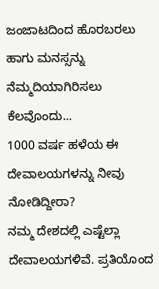ಜಂಜಾಟದಿಂದ ಹೊರಬರಲು ಹಾಗು ಮನಸ್ಸನ್ನು ನೆಮ್ಮದಿಯಾಗಿರಿಸಲು ಕೆಲವೊಂದು...
1000 ವರ್ಷ ಹಳೆಯ ಈ ದೇವಾಲಯಗಳನ್ನು ನೀವು ನೋಡಿದ್ದೀರಾ?
ನಮ್ಮ ದೇಶದಲ್ಲಿ ಎಷ್ಟೆಲ್ಲಾ ದೇವಾಲಯಗಳಿವೆ. ಪ್ರತಿಯೊಂದ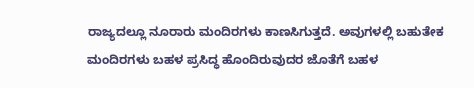ರಾಜ್ಯದಲ್ಲೂ ನೂರಾರು ಮಂದಿರಗಳು ಕಾಣಸಿಗುತ್ತದೆ. ಅವುಗಳಲ್ಲಿ ಬಹುತೇಕ ಮಂದಿರಗಳು ಬಹಳ ಪ್ರಸಿದ್ಧ ಹೊಂದಿರುವುದರ ಜೊತೆಗೆ ಬಹಳ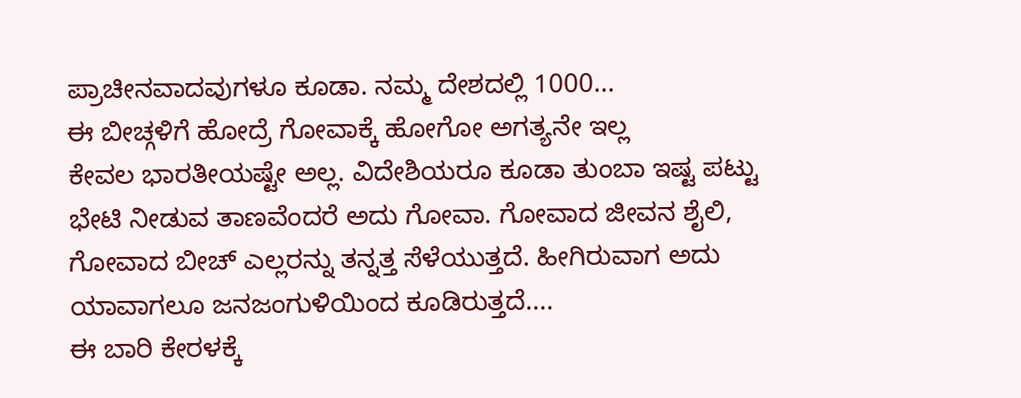ಪ್ರಾಚೀನವಾದವುಗಳೂ ಕೂಡಾ. ನಮ್ಮ ದೇಶದಲ್ಲಿ 1000...
ಈ ಬೀಚ್ಗಳಿಗೆ ಹೋದ್ರೆ ಗೋವಾಕ್ಕೆ ಹೋಗೋ ಅಗತ್ಯನೇ ಇಲ್ಲ
ಕೇವಲ ಭಾರತೀಯಷ್ಟೇ ಅಲ್ಲ. ವಿದೇಶಿಯರೂ ಕೂಡಾ ತುಂಬಾ ಇಷ್ಟ ಪಟ್ಟು ಭೇಟಿ ನೀಡುವ ತಾಣವೆಂದರೆ ಅದು ಗೋವಾ. ಗೋವಾದ ಜೀವನ ಶೈಲಿ, ಗೋವಾದ ಬೀಚ್ ಎಲ್ಲರನ್ನು ತನ್ನತ್ತ ಸೆಳೆಯುತ್ತದೆ. ಹೀಗಿರುವಾಗ ಅದು ಯಾವಾಗಲೂ ಜನಜಂಗುಳಿಯಿಂದ ಕೂಡಿರುತ್ತದೆ....
ಈ ಬಾರಿ ಕೇರಳಕ್ಕೆ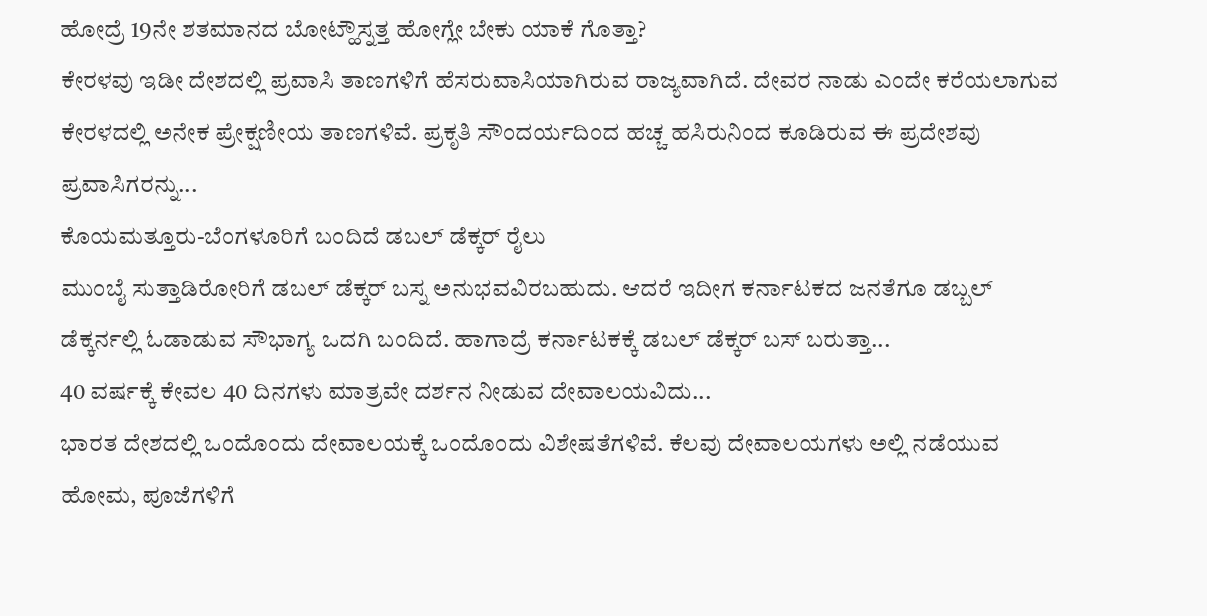ಹೋದ್ರೆ 19ನೇ ಶತಮಾನದ ಬೋಟ್ಹೌಸ್ನತ್ತ ಹೋಗ್ಲೇ ಬೇಕು ಯಾಕೆ ಗೊತ್ತಾ?
ಕೇರಳವು ಇಡೀ ದೇಶದಲ್ಲಿ ಪ್ರವಾಸಿ ತಾಣಗಳಿಗೆ ಹೆಸರುವಾಸಿಯಾಗಿರುವ ರಾಜ್ಯವಾಗಿದೆ. ದೇವರ ನಾಡು ಎಂದೇ ಕರೆಯಲಾಗುವ ಕೇರಳದಲ್ಲಿ ಅನೇಕ ಪ್ರೇಕ್ಷಣೀಯ ತಾಣಗಳಿವೆ. ಪ್ರಕೃತಿ ಸೌಂದರ್ಯದಿಂದ ಹಚ್ಚ ಹಸಿರುನಿಂದ ಕೂಡಿರುವ ಈ ಪ್ರದೇಶವು ಪ್ರವಾಸಿಗರನ್ನು...
ಕೊಯಮತ್ತೂರು-ಬೆಂಗಳೂರಿಗೆ ಬಂದಿದೆ ಡಬಲ್ ಡೆಕ್ಕರ್ ರೈಲು
ಮುಂಬೈ ಸುತ್ತಾಡಿರೋರಿಗೆ ಡಬಲ್ ಡೆಕ್ಕರ್ ಬಸ್ನ ಅನುಭವವಿರಬಹುದು. ಆದರೆ ಇದೀಗ ಕರ್ನಾಟಕದ ಜನತೆಗೂ ಡಬ್ಬಲ್ ಡೆಕ್ಕರ್ನಲ್ಲಿ ಓಡಾಡುವ ಸೌಭಾಗ್ಯ ಒದಗಿ ಬಂದಿದೆ. ಹಾಗಾದ್ರೆ ಕರ್ನಾಟಕಕ್ಕೆ ಡಬಲ್ ಡೆಕ್ಕರ್ ಬಸ್ ಬರುತ್ತಾ...
40 ವರ್ಷಕ್ಕೆ ಕೇವಲ 40 ದಿನಗಳು ಮಾತ್ರವೇ ದರ್ಶನ ನೀಡುವ ದೇವಾಲಯವಿದು...
ಭಾರತ ದೇಶದಲ್ಲಿ ಒಂದೊಂದು ದೇವಾಲಯಕ್ಕೆ ಒಂದೊಂದು ವಿಶೇಷತೆಗಳಿವೆ. ಕೆಲವು ದೇವಾಲಯಗಳು ಅಲ್ಲಿ ನಡೆಯುವ ಹೋಮ, ಪೂಜೆಗಳಿಗೆ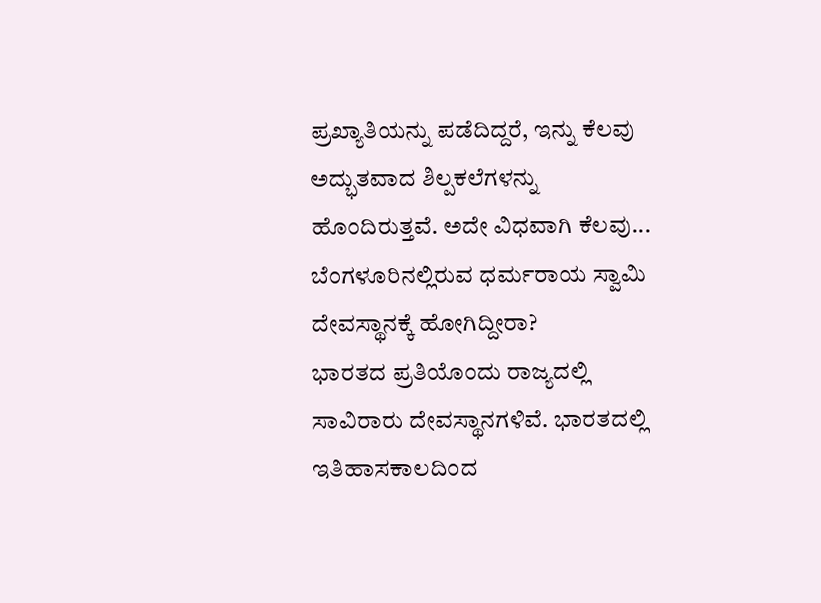ಪ್ರಖ್ಯಾತಿಯನ್ನು ಪಡೆದಿದ್ದರೆ, ಇನ್ನು ಕೆಲವು ಅದ್ಭುತವಾದ ಶಿಲ್ಪಕಲೆಗಳನ್ನು ಹೊಂದಿರುತ್ತವೆ. ಅದೇ ವಿಧವಾಗಿ ಕೆಲವು...
ಬೆಂಗಳೂರಿನಲ್ಲಿರುವ ಧರ್ಮರಾಯ ಸ್ವಾಮಿ ದೇವಸ್ಥಾನಕ್ಕೆ ಹೋಗಿದ್ದೀರಾ?
ಭಾರತದ ಪ್ರತಿಯೊಂದು ರಾಜ್ಯದಲ್ಲಿ ಸಾವಿರಾರು ದೇವಸ್ಥಾನಗಳಿವೆ. ಭಾರತದಲ್ಲಿ ಇತಿಹಾಸಕಾಲದಿಂದ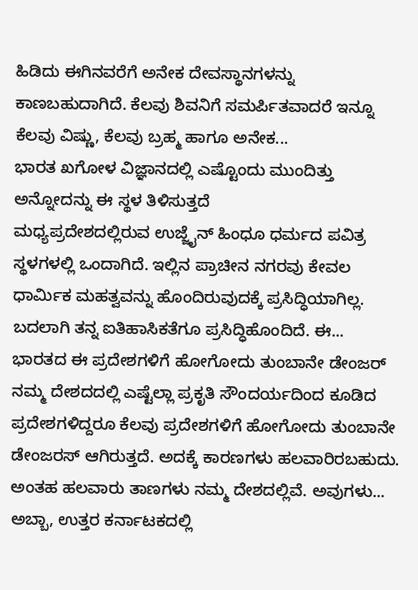ಹಿಡಿದು ಈಗಿನವರೆಗೆ ಅನೇಕ ದೇವಸ್ಥಾನಗಳನ್ನು ಕಾಣಬಹುದಾಗಿದೆ. ಕೆಲವು ಶಿವನಿಗೆ ಸಮರ್ಪಿತವಾದರೆ ಇನ್ನೂ ಕೆಲವು ವಿಷ್ಣು, ಕೆಲವು ಬ್ರಹ್ಮ ಹಾಗೂ ಅನೇಕ...
ಭಾರತ ಖಗೋಳ ವಿಜ್ಞಾನದಲ್ಲಿ ಎಷ್ಟೊಂದು ಮುಂದಿತ್ತು ಅನ್ನೋದನ್ನು ಈ ಸ್ಥಳ ತಿಳಿಸುತ್ತದೆ
ಮಧ್ಯಪ್ರದೇಶದಲ್ಲಿರುವ ಉಜ್ಜೈನ್ ಹಿಂಧೂ ಧರ್ಮದ ಪವಿತ್ರ ಸ್ಥಳಗಳಲ್ಲಿ ಒಂದಾಗಿದೆ. ಇಲ್ಲಿನ ಪ್ರಾಚೀನ ನಗರವು ಕೇವಲ ಧಾರ್ಮಿಕ ಮಹತ್ವವನ್ನು ಹೊಂದಿರುವುದಕ್ಕೆ ಪ್ರಸಿದ್ಧಿಯಾಗಿಲ್ಲ. ಬದಲಾಗಿ ತನ್ನ ಐತಿಹಾಸಿಕತೆಗೂ ಪ್ರಸಿದ್ಧಿಹೊಂದಿದೆ. ಈ...
ಭಾರತದ ಈ ಪ್ರದೇಶಗಳಿಗೆ ಹೋಗೋದು ತುಂಬಾನೇ ಡೇಂಜರ್
ನಮ್ಮ ದೇಶದದಲ್ಲಿ ಎಷ್ಟೆಲ್ಲಾ ಪ್ರಕೃತಿ ಸೌಂದರ್ಯದಿಂದ ಕೂಡಿದ ಪ್ರದೇಶಗಳಿದ್ದರೂ ಕೆಲವು ಪ್ರದೇಶಗಳಿಗೆ ಹೋಗೋದು ತುಂಬಾನೇ ಡೇಂಜರಸ್ ಆಗಿರುತ್ತದೆ. ಅದಕ್ಕೆ ಕಾರಣಗಳು ಹಲವಾರಿರಬಹುದು. ಅಂತಹ ಹಲವಾರು ತಾಣಗಳು ನಮ್ಮ ದೇಶದಲ್ಲಿವೆ. ಅವುಗಳು...
ಅಬ್ಬಾ, ಉತ್ತರ ಕರ್ನಾಟಕದಲ್ಲಿ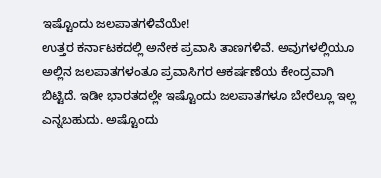ಇಷ್ಟೊಂದು ಜಲಪಾತಗಳಿವೆಯೇ!
ಉತ್ತರ ಕರ್ನಾಟಕದಲ್ಲಿ ಅನೇಕ ಪ್ರವಾಸಿ ತಾಣಗಳಿವೆ. ಅವುಗಳಲ್ಲಿಯೂ ಅಲ್ಲಿನ ಜಲಪಾತಗಳಂತೂ ಪ್ರವಾಸಿಗರ ಆಕರ್ಷಣೆಯ ಕೇಂದ್ರವಾಗಿ ಬಿಟ್ಟಿದೆ. ಇಡೀ ಭಾರತದಲ್ಲೇ ಇಷ್ಟೊಂದು ಜಲಪಾತಗಳೂ ಬೇರೆಲ್ಲೂ ಇಲ್ಲ ಎನ್ನಬಹುದು. ಅಷ್ಟೊಂದು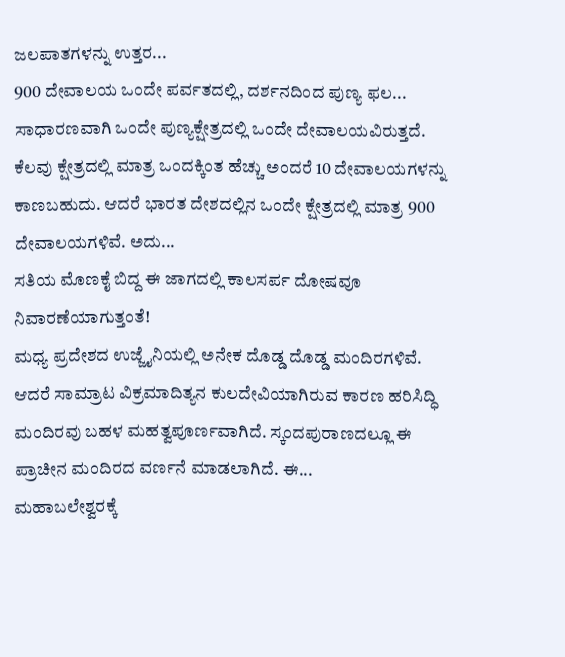ಜಲಪಾತಗಳನ್ನು ಉತ್ತರ...
900 ದೇವಾಲಯ ಒಂದೇ ಪರ್ವತದಲ್ಲಿ, ದರ್ಶನದಿಂದ ಪುಣ್ಯ ಫಲ...
ಸಾಧಾರಣವಾಗಿ ಒಂದೇ ಪುಣ್ಯಕ್ಷೇತ್ರದಲ್ಲಿ ಒಂದೇ ದೇವಾಲಯವಿರುತ್ತದೆ. ಕೆಲವು ಕ್ಷೇತ್ರದಲ್ಲಿ ಮಾತ್ರ ಒಂದಕ್ಕಿಂತ ಹೆಚ್ಚು ಅಂದರೆ 10 ದೇವಾಲಯಗಳನ್ನು ಕಾಣಬಹುದು. ಆದರೆ ಭಾರತ ದೇಶದಲ್ಲಿನ ಒಂದೇ ಕ್ಷೇತ್ರದಲ್ಲಿ ಮಾತ್ರ 900 ದೇವಾಲಯಗಳಿವೆ. ಅದು...
ಸತಿಯ ಮೊಣಕೈ ಬಿದ್ದ ಈ ಜಾಗದಲ್ಲಿ ಕಾಲಸರ್ಪ ದೋಷವೂ ನಿವಾರಣೆಯಾಗುತ್ತಂತೆ!
ಮಧ್ಯ ಪ್ರದೇಶದ ಉಜ್ಜೈನಿಯಲ್ಲಿ ಅನೇಕ ದೊಡ್ಡ ದೊಡ್ಡ ಮಂದಿರಗಳಿವೆ. ಆದರೆ ಸಾಮ್ರಾಟ ವಿಕ್ರಮಾದಿತ್ಯನ ಕುಲದೇವಿಯಾಗಿರುವ ಕಾರಣ ಹರಿಸಿದ್ಧಿ ಮಂದಿರವು ಬಹಳ ಮಹತ್ವಪೂರ್ಣವಾಗಿದೆ. ಸ್ಕಂದಪುರಾಣದಲ್ಲೂ ಈ ಪ್ರಾಚೀನ ಮಂದಿರದ ವರ್ಣನೆ ಮಾಡಲಾಗಿದೆ. ಈ...
ಮಹಾಬಲೇಶ್ವರಕ್ಕೆ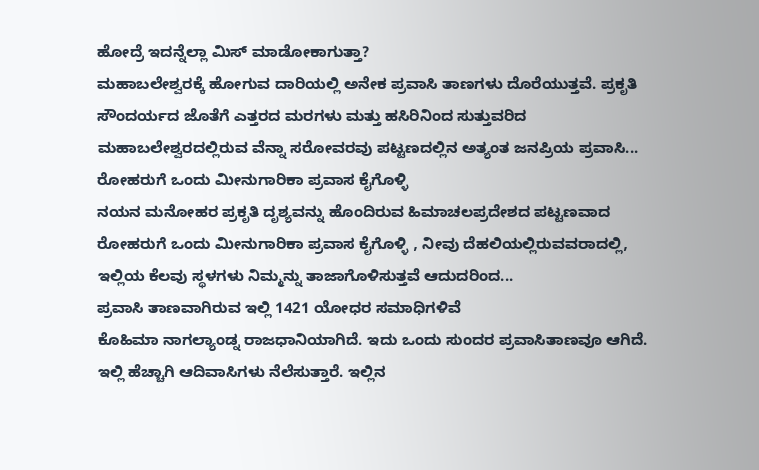ಹೋದ್ರೆ ಇದನ್ನೆಲ್ಲಾ ಮಿಸ್ ಮಾಡೋಕಾಗುತ್ತಾ?
ಮಹಾಬಲೇಶ್ವರಕ್ಕೆ ಹೋಗುವ ದಾರಿಯಲ್ಲಿ ಅನೇಕ ಪ್ರವಾಸಿ ತಾಣಗಳು ದೊರೆಯುತ್ತವೆ. ಪ್ರಕೃತಿ ಸೌಂದರ್ಯದ ಜೊತೆಗೆ ಎತ್ತರದ ಮರಗಳು ಮತ್ತು ಹಸಿರಿನಿಂದ ಸುತ್ತುವರಿದ ಮಹಾಬಲೇಶ್ವರದಲ್ಲಿರುವ ವೆನ್ನಾ ಸರೋವರವು ಪಟ್ಟಣದಲ್ಲಿನ ಅತ್ಯಂತ ಜನಪ್ರಿಯ ಪ್ರವಾಸಿ...
ರೋಹರುಗೆ ಒಂದು ಮೀನುಗಾರಿಕಾ ಪ್ರವಾಸ ಕೈಗೊಳ್ಳಿ
ನಯನ ಮನೋಹರ ಪ್ರಕೃತಿ ದೃಶ್ಯವನ್ನು ಹೊಂದಿರುವ ಹಿಮಾಚಲಪ್ರದೇಶದ ಪಟ್ಟಣವಾದ ರೋಹರುಗೆ ಒಂದು ಮೀನುಗಾರಿಕಾ ಪ್ರವಾಸ ಕೈಗೊಳ್ಳಿ , ನೀವು ದೆಹಲಿಯಲ್ಲಿರುವವರಾದಲ್ಲಿ, ಇಲ್ಲಿಯ ಕೆಲವು ಸ್ಥಳಗಳು ನಿಮ್ಮನ್ನು ತಾಜಾಗೊಳಿಸುತ್ತವೆ ಆದುದರಿಂದ...
ಪ್ರವಾಸಿ ತಾಣವಾಗಿರುವ ಇಲ್ಲಿ 1421 ಯೋಧರ ಸಮಾಧಿಗಳಿವೆ
ಕೊಹಿಮಾ ನಾಗಲ್ಯಾಂಡ್ನ ರಾಜಧಾನಿಯಾಗಿದೆ. ಇದು ಒಂದು ಸುಂದರ ಪ್ರವಾಸಿತಾಣವೂ ಆಗಿದೆ. ಇಲ್ಲಿ ಹೆಚ್ಚಾಗಿ ಆದಿವಾಸಿಗಳು ನೆಲೆಸುತ್ತಾರೆ. ಇಲ್ಲಿನ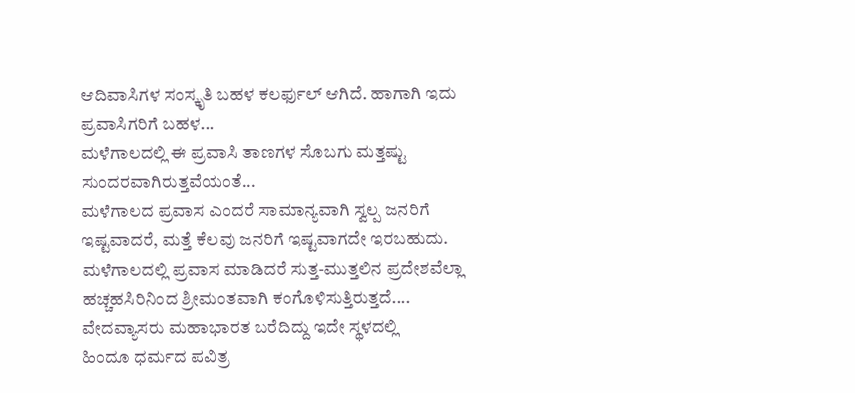ಆದಿವಾಸಿಗಳ ಸಂಸ್ಕೃತಿ ಬಹಳ ಕಲರ್ಫುಲ್ ಆಗಿದೆ. ಹಾಗಾಗಿ ಇದು ಪ್ರವಾಸಿಗರಿಗೆ ಬಹಳ...
ಮಳೆಗಾಲದಲ್ಲಿ ಈ ಪ್ರವಾಸಿ ತಾಣಗಳ ಸೊಬಗು ಮತ್ತಷ್ಟು ಸುಂದರವಾಗಿರುತ್ತವೆಯಂತೆ...
ಮಳೆಗಾಲದ ಪ್ರವಾಸ ಎಂದರೆ ಸಾಮಾನ್ಯವಾಗಿ ಸ್ವಲ್ಪ ಜನರಿಗೆ ಇಷ್ಟವಾದರೆ, ಮತ್ತೆ ಕೆಲವು ಜನರಿಗೆ ಇಷ್ಟವಾಗದೇ ಇರಬಹುದು. ಮಳೆಗಾಲದಲ್ಲಿ ಪ್ರವಾಸ ಮಾಡಿದರೆ ಸುತ್ತ-ಮುತ್ತಲಿನ ಪ್ರದೇಶವೆಲ್ಲಾ ಹಚ್ಚಹಸಿರಿನಿಂದ ಶ್ರೀಮಂತವಾಗಿ ಕಂಗೊಳಿಸುತ್ತಿರುತ್ತದೆ....
ವೇದವ್ಯಾಸರು ಮಹಾಭಾರತ ಬರೆದಿದ್ದು ಇದೇ ಸ್ಥಳದಲ್ಲಿ
ಹಿಂದೂ ಧರ್ಮದ ಪವಿತ್ರ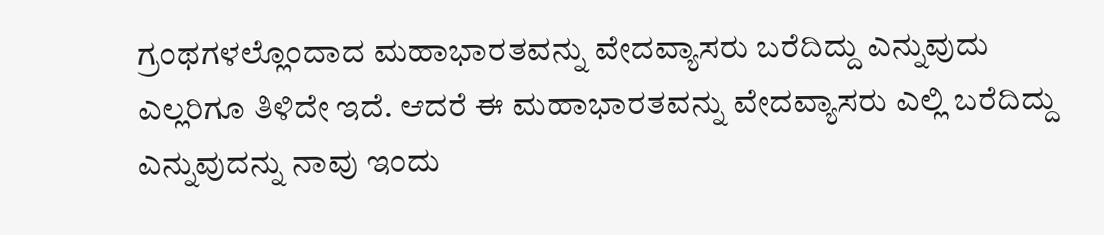ಗ್ರಂಥಗಳಲ್ಲೊಂದಾದ ಮಹಾಭಾರತವನ್ನು ವೇದವ್ಯಾಸರು ಬರೆದಿದ್ದು ಎನ್ನುವುದು ಎಲ್ಲರಿಗೂ ತಿಳಿದೇ ಇದೆ. ಆದರೆ ಈ ಮಹಾಭಾರತವನ್ನು ವೇದವ್ಯಾಸರು ಎಲ್ಲಿ ಬರೆದಿದ್ದು ಎನ್ನುವುದನ್ನು ನಾವು ಇಂದು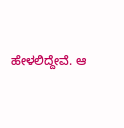ಹೇಳಲಿದ್ದೇವೆ. ಆ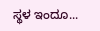ಸ್ಥಳ ಇಂದೂ...